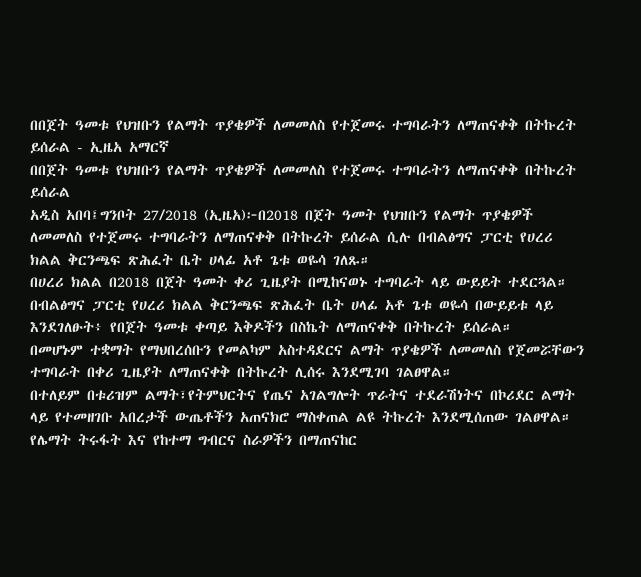በበጀት ዓመቱ የህዝቡን የልማት ጥያቄዎች ለመመለስ የተጀመሩ ተግባራትን ለማጠናቀቅ በትኩረት ይሰራል - ኢዜአ አማርኛ
በበጀት ዓመቱ የህዝቡን የልማት ጥያቄዎች ለመመለስ የተጀመሩ ተግባራትን ለማጠናቀቅ በትኩረት ይሰራል
አዲስ አበባ፤ግንቦት 27/2018 (ኢዜአ)፦በ2018 በጀት ዓመት የህዝቡን የልማት ጥያቄዎች ለመመለስ የተጀመሩ ተግባራትን ለማጠናቀቅ በትኩረት ይሰራል ሲሉ በብልፅግና ፓርቲ የሀረሪ ክልል ቅርንጫፍ ጽሕፈት ቤት ሀላፊ አቶ ጌቱ ወዬሳ ገለጹ።
በሀረሪ ክልል በ2018 በጀት ዓመት ቀሪ ጊዜያት በሚከናወኑ ተግባራት ላይ ውይይት ተደርጓል።
በብልፅግና ፓርቲ የሀረሪ ክልል ቅርንጫፍ ጽሕፈት ቤት ሀላፊ አቶ ጌቱ ወዬሳ በውይይቱ ላይ እንደገለፁት፥ የበጀት ዓመቱ ቀጣይ እቅዶችን በስኬት ለማጠናቀቅ በትኩረት ይሰራል።
በመሆኑም ተቋማት የማህበረሰቡን የመልካም አስተዳደርና ልማት ጥያቄዎች ለመመለስ የጀመሯቸውን ተግባራት በቀሪ ጊዜያት ለማጠናቀቅ በትኩረት ሊሰሩ እንደሚገባ ገልፀዋል።
በተለይም በቱሪዝም ልማት፣የትምህርትና የጤና አገልግሎት ጥራትና ተደራሽነትና በኮሪደር ልማት ላይ የተመዘገቡ አበረታች ውጤቶችን አጠናክሮ ማስቀጠል ልዩ ትኩረት እንደሚሰጠው ገልፀዋል።
የሌማት ትሩፋት እና የከተማ ግብርና ስራዎችን በማጠናከር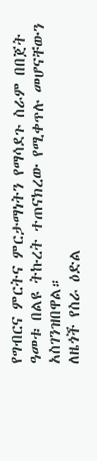የግብርና ምርትና ምርታማነትን የማሳደጉ ስራም በበጀት ዓመቱ በልዩ ትኩረት ተጠናክረው የሚቀጥሉ መሆናቸውን አስገንዝበዋል።
ለዜጎች የስራ ዕድል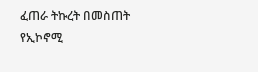ፈጠራ ትኩረት በመስጠት የኢኮኖሚ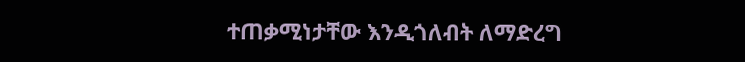ተጠቃሚነታቸው እንዲጎለብት ለማድረግ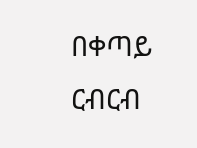በቀጣይ ርብርብ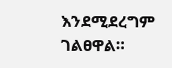እንደሚደረግም ገልፀዋል።